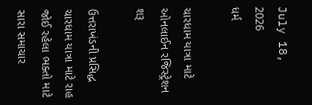July 18, 2026
ધર્મ

ચારધામ યાત્રા માટે ઓનલાઈન રજિસ્‍ટ્રેશન શરૂ

ઉત્તરાખંડની પ્રસિદ્ધ ચારધામ યાત્રા માટે રાહ જોઈ રહેલા ભક્‍તો માટે સારા સમાચાર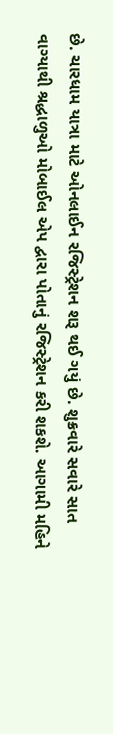છે. ચારધામ યાત્રા માટે ઓનલાઈન રજિસ્‍ટ્રેશન શરૂ થઈ ગયું છે. શુક્રવારે સવારે સાત વાગ્‍યાથી શ્રદ્ધાળુઓ મોબાઈલ એપ દ્વારા પોતાનું રજિસ્‍ટ્રેશન કરી શકશે. આગામી મહિને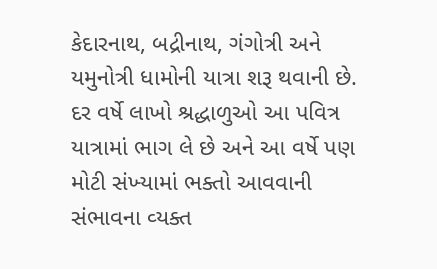કેદારનાથ, બદ્રીનાથ, ગંગોત્રી અને યમુનોત્રી ધામોની યાત્રા શરૂ થવાની છે. દર વર્ષે લાખો શ્રદ્ધાળુઓ આ પવિત્ર યાત્રામાં ભાગ લે છે અને આ વર્ષે પણ મોટી સંખ્‍યામાં ભક્‍તો આવવાની સંભાવના વ્‍યક્‍ત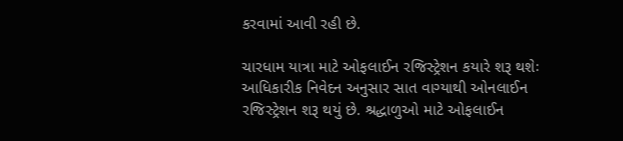કરવામાં આવી રહી છે.

ચારધામ યાત્રા માટે ઓફલાઈન રજિસ્‍ટ્રેશન કયારે શરૂ થશેઃ આધિકારીક નિવેદન અનુસાર સાત વાગ્‍યાથી ઓનલાઈન રજિસ્‍ટ્રેશન શરૂ થયું છે. શ્રદ્ધાળુઓ માટે ઓફલાઈન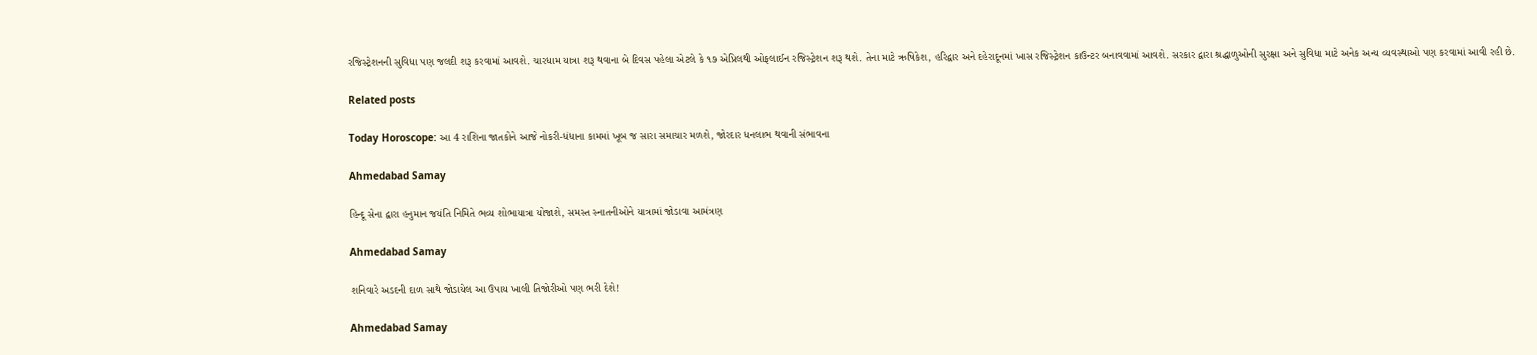રજિસ્‍ટ્રેશનની સુવિધા પણ જલદી શરૂ કરવામાં આવશે. ચારધામ યાત્રા શરૂ થવાના બે દિવસ પહેલા એટલે કે ૧૭ એપ્રિલથી ઓફલાઈન રજિસ્‍ટ્રેશન શરૂ થશે. તેના માટે ઋષિકેશ, હરિદ્વાર અને દહેરાદૂનમાં ખાસ રજિસ્‍ટ્રેશન કાઉન્‍ટર બનાવવામાં આવશે. સરકાર દ્વારા શ્રદ્ધાળુઓની સુરક્ષા અને સુવિધા માટે અનેક અન્‍ય વ્‍યવસ્‍થાઓ પણ કરવામાં આવી રહી છે.

Related posts

Today Horoscope: આ 4 રાશિના જાતકોને આજે નોકરી-ધંધાના કામમાં ખૂબ જ સારા સમાચાર મળશે, જોરદાર ધનલાભ થવાની સંભાવના

Ahmedabad Samay

હિન્દૂ સેના દ્વારા હનુમાન જયંતિ નિમિતે ભવ્ય શોભાયાત્રા યોજાશે, સમસ્ત સ્નાતનીઓને યાત્રામાં જોડાવા આમંત્રણ

Ahmedabad Samay

શનિવારે અડદની દાળ સાથે જોડાયેલ આ ઉપાય ખાલી તિજોરીઓ પણ ભરી દેશે!

Ahmedabad Samay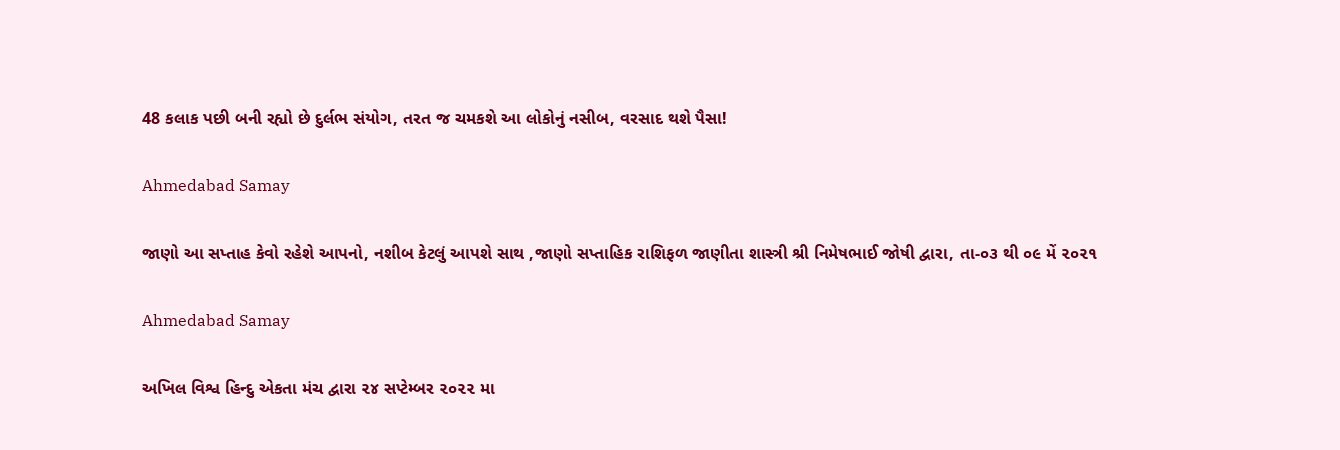48 કલાક પછી બની રહ્યો છે દુર્લભ સંયોગ, તરત જ ચમકશે આ લોકોનું નસીબ, વરસાદ થશે પૈસા!

Ahmedabad Samay

જાણો આ સપ્તાહ કેવો રહેશે આપનો, નશીબ કેટલું આપશે સાથ ,જાણો સપ્તાહિક રાશિફળ જાણીતા શાસ્ત્રી શ્રી નિમેષભાઈ જોષી દ્વારા, તા-૦૩ થી ૦૯ મેં ૨૦૨૧

Ahmedabad Samay

અખિલ વિશ્વ હિન્દુ એકતા મંચ દ્વારા ૨૪ સપ્ટેમ્બર ૨૦૨૨ મા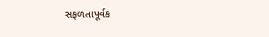સફળતાપૂર્વક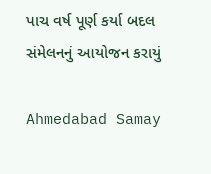પાચ વર્ષ પૂર્ણ કર્યા બદલ સંમેલનનું આયોજન કરાયું

Ahmedabad Samay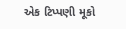એક ટિપ્પણી મૂકો